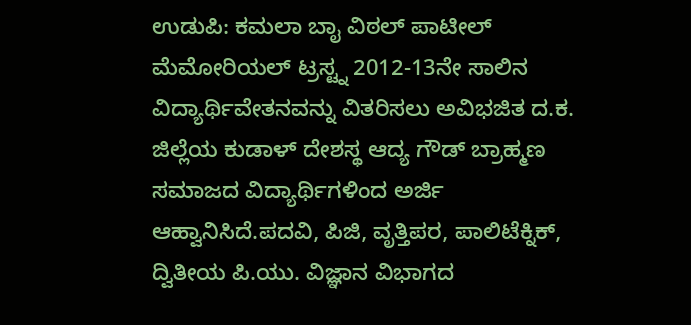ಉಡುಪಿ: ಕಮಲಾ ಬಾೖ ವಿಠಲ್ ಪಾಟೀಲ್ ಮೆಮೋರಿಯಲ್ ಟ್ರಸ್ಟ್ನ 2012-13ನೇ ಸಾಲಿನ ವಿದ್ಯಾರ್ಥಿವೇತನವನ್ನು ವಿತರಿಸಲು ಅವಿಭಜಿತ ದ.ಕ. ಜಿಲ್ಲೆಯ ಕುಡಾಳ್ ದೇಶಸ್ಥ ಆದ್ಯ ಗೌಡ್ ಬ್ರಾಹ್ಮಣ ಸಮಾಜದ ವಿದ್ಯಾರ್ಥಿಗಳಿಂದ ಅರ್ಜಿ ಆಹ್ವಾನಿಸಿದೆ.ಪದವಿ, ಪಿಜಿ, ವೃತ್ತಿಪರ, ಪಾಲಿಟೆಕ್ನಿಕ್, ದ್ವಿತೀಯ ಪಿ.ಯು. ವಿಜ್ಞಾನ ವಿಭಾಗದ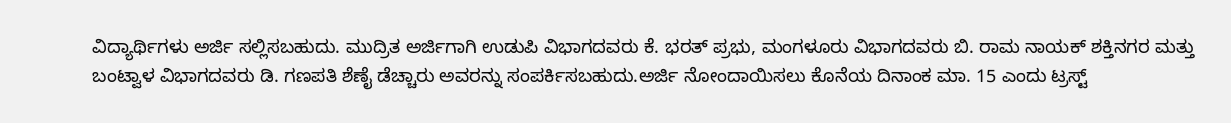ವಿದ್ಯಾರ್ಥಿಗಳು ಅರ್ಜಿ ಸಲ್ಲಿಸಬಹುದು. ಮುದ್ರಿತ ಅರ್ಜಿಗಾಗಿ ಉಡುಪಿ ವಿಭಾಗದವರು ಕೆ. ಭರತ್ ಪ್ರಭು, ಮಂಗಳೂರು ವಿಭಾಗದವರು ಬಿ. ರಾಮ ನಾಯಕ್ ಶಕ್ತಿನಗರ ಮತ್ತು ಬಂಟ್ವಾಳ ವಿಭಾಗದವರು ಡಿ. ಗಣಪತಿ ಶೆಣೈ ಡೆಚ್ಚಾರು ಅವರನ್ನು ಸಂಪರ್ಕಿಸಬಹುದು.ಅರ್ಜಿ ನೋಂದಾಯಿಸಲು ಕೊನೆಯ ದಿನಾಂಕ ಮಾ. 15 ಎಂದು ಟ್ರಸ್ಟ್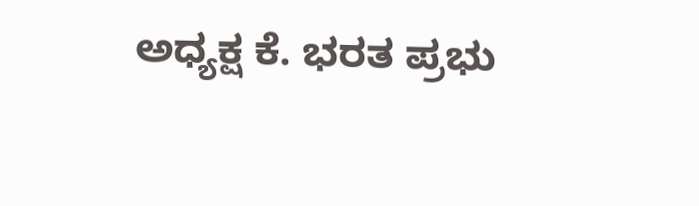ಅಧ್ಯಕ್ಷ ಕೆ. ಭರತ ಪ್ರಭು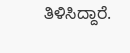ತಿಳಿಸಿದ್ದಾರೆ.